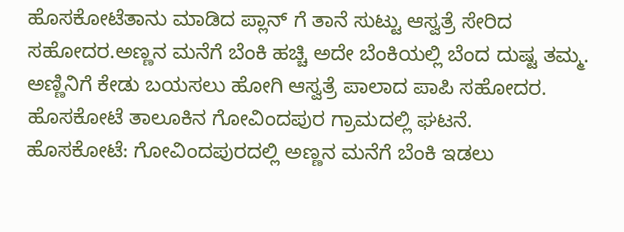ಹೊಸಕೋಟೆತಾನು ಮಾಡಿದ ಪ್ಲಾನ್ ಗೆ ತಾನೆ ಸುಟ್ಟು ಆಸ್ವತ್ರೆ ಸೇರಿದ ಸಹೋದರ.ಅಣ್ಣನ ಮನೆಗೆ ಬೆಂಕಿ ಹಚ್ಚಿ ಅದೇ ಬೆಂಕಿಯಲ್ಲಿ ಬೆಂದ ದುಷ್ಟ ತಮ್ಮ. ಅಣ್ಣಿನಿಗೆ ಕೇಡು ಬಯಸಲು ಹೋಗಿ ಆಸ್ವತ್ರೆ ಪಾಲಾದ ಪಾಪಿ ಸಹೋದರ. ಹೊಸಕೋಟೆ ತಾಲೂಕಿನ ಗೋವಿಂದಪುರ ಗ್ರಾಮದಲ್ಲಿ ಘಟನೆ.
ಹೊಸಕೋಟೆ: ಗೋವಿಂದಪುರದಲ್ಲಿ ಅಣ್ಣನ ಮನೆಗೆ ಬೆಂಕಿ ಇಡಲು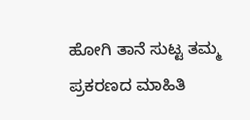ಹೋಗಿ ತಾನೆ ಸುಟ್ಟ ತಮ್ಮ ಪ್ರಕರಣದ ಮಾಹಿತಿ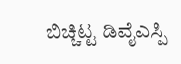ಬಿಚ್ಚಿಟ್ಟ ಡಿವೈಎಸ್ಪಿ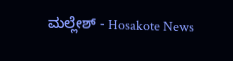ಮಲ್ಲೇಶ್ - Hosakote News